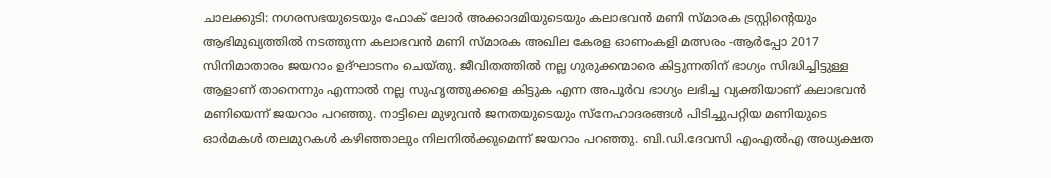ചാലക്കുടി: നഗരസഭയുടെയും ഫോക് ലോർ അക്കാദമിയുടെയും കലാഭവൻ മണി സ്മാരക ട്രസ്റ്റിന്റെയും ആഭിമുഖ്യത്തിൽ നടത്തുന്ന കലാഭവൻ മണി സ്മാരക അഖില കേരള ഓണംകളി മത്സരം -ആർപ്പോ 2017 സിനിമാതാരം ജയറാം ഉദ്ഘാടനം ചെയ്തു. ജീവിതത്തിൽ നല്ല ഗുരുക്കന്മാരെ കിട്ടുന്നതിന് ഭാഗ്യം സിദ്ധിച്ചിട്ടുള്ള ആളാണ് താനെന്നും എന്നാൽ നല്ല സുഹൃത്തുക്കളെ കിട്ടുക എന്ന അപൂർവ ഭാഗ്യം ലഭിച്ച വ്യക്തിയാണ് കലാഭവൻ മണിയെന്ന് ജയറാം പറഞ്ഞു. നാട്ടിലെ മുഴുവൻ ജനതയുടെയും സ്നേഹാദരങ്ങൾ പിടിച്ചുപറ്റിയ മണിയുടെ ഓർമകൾ തലമുറകൾ കഴിഞ്ഞാലും നിലനിൽക്കുമെന്ന് ജയറാം പറഞ്ഞു. ബി.ഡി.ദേവസി എംഎൽഎ അധ്യക്ഷത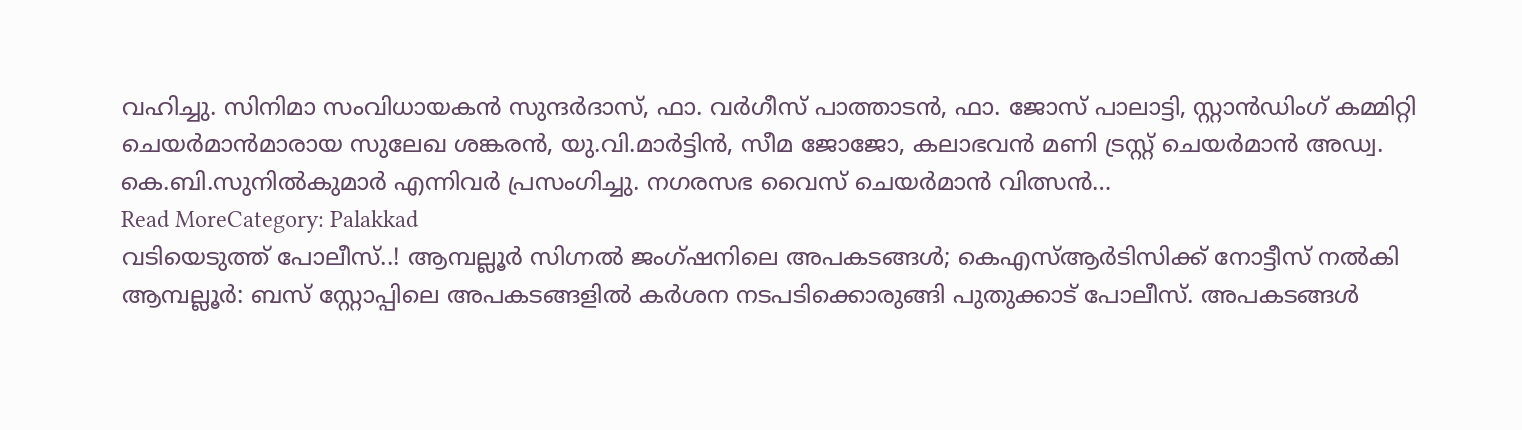വഹിച്ചു. സിനിമാ സംവിധായകൻ സുന്ദർദാസ്, ഫാ. വർഗീസ് പാത്താടൻ, ഫാ. ജോസ് പാലാട്ടി, സ്റ്റാൻഡിംഗ് കമ്മിറ്റി ചെയർമാൻമാരായ സുലേഖ ശങ്കരൻ, യു.വി.മാർട്ടിൻ, സീമ ജോജോ, കലാഭവൻ മണി ട്രസ്റ്റ് ചെയർമാൻ അഡ്വ. കെ.ബി.സുനിൽകുമാർ എന്നിവർ പ്രസംഗിച്ചു. നഗരസഭ വൈസ് ചെയർമാൻ വിത്സൻ…
Read MoreCategory: Palakkad
വടിയെടുത്ത് പോലീസ്..! ആമ്പല്ലൂർ സിഗ്നൽ ജംഗ്ഷനിലെ അപകടങ്ങൾ; കെഎസ്ആർടിസിക്ക് നോട്ടീസ് നൽകി
ആമ്പല്ലൂർ: ബസ് സ്റ്റോപ്പിലെ അപകടങ്ങളിൽ കർശന നടപടിക്കൊരുങ്ങി പുതുക്കാട് പോലീസ്. അപകടങ്ങൾ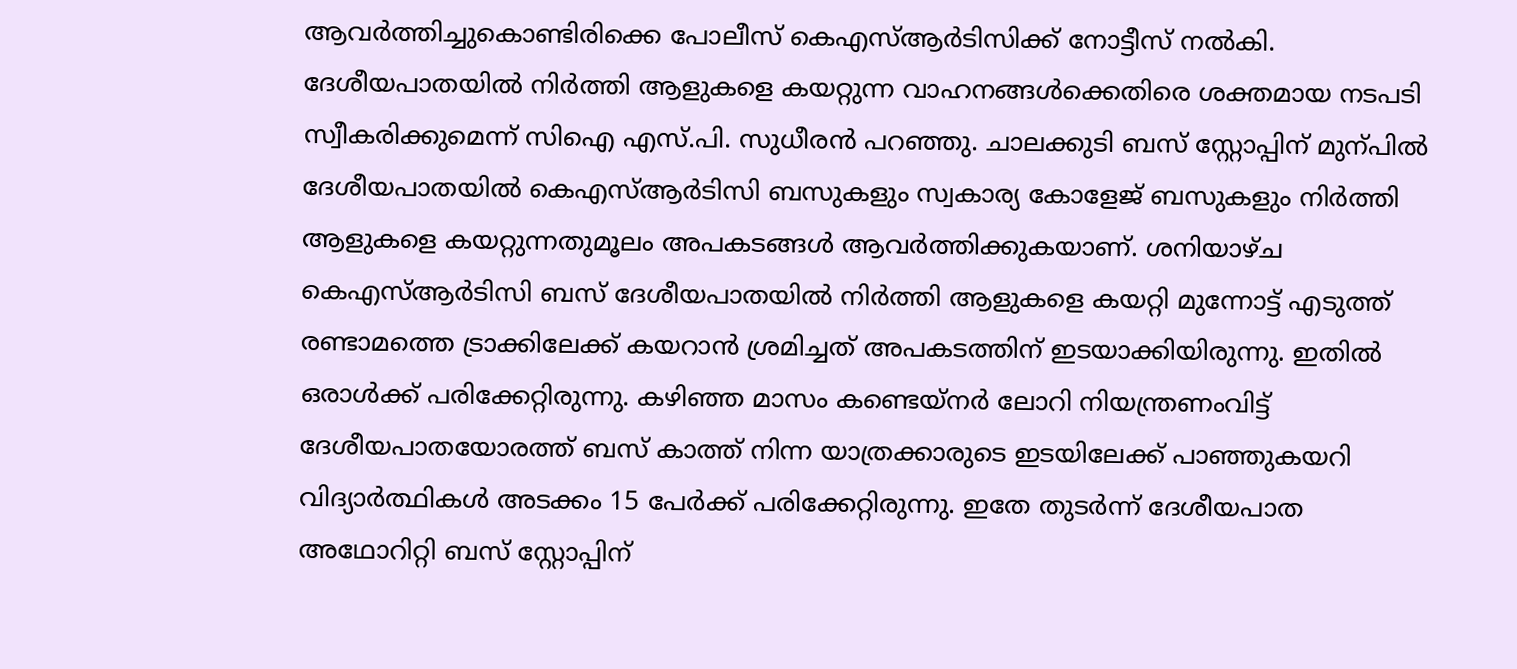ആവർത്തിച്ചുകൊണ്ടിരിക്കെ പോലീസ് കെഎസ്ആർടിസിക്ക് നോട്ടീസ് നൽകി. ദേശീയപാതയിൽ നിർത്തി ആളുകളെ കയറ്റുന്ന വാഹനങ്ങൾക്കെതിരെ ശക്തമായ നടപടി സ്വീകരിക്കുമെന്ന് സിഐ എസ്.പി. സുധീരൻ പറഞ്ഞു. ചാലക്കുടി ബസ് സ്റ്റോപ്പിന് മുന്പിൽ ദേശീയപാതയിൽ കെഎസ്ആർടിസി ബസുകളും സ്വകാര്യ കോളേജ് ബസുകളും നിർത്തി ആളുകളെ കയറ്റുന്നതുമൂലം അപകടങ്ങൾ ആവർത്തിക്കുകയാണ്. ശനിയാഴ്ച കെഎസ്ആർടിസി ബസ് ദേശീയപാതയിൽ നിർത്തി ആളുകളെ കയറ്റി മുന്നോട്ട് എടുത്ത് രണ്ടാമത്തെ ട്രാക്കിലേക്ക് കയറാൻ ശ്രമിച്ചത് അപകടത്തിന് ഇടയാക്കിയിരുന്നു. ഇതിൽ ഒരാൾക്ക് പരിക്കേറ്റിരുന്നു. കഴിഞ്ഞ മാസം കണ്ടെയ്നർ ലോറി നിയന്ത്രണംവിട്ട് ദേശീയപാതയോരത്ത് ബസ് കാത്ത് നിന്ന യാത്രക്കാരുടെ ഇടയിലേക്ക് പാഞ്ഞുകയറി വിദ്യാർത്ഥികൾ അടക്കം 15 പേർക്ക് പരിക്കേറ്റിരുന്നു. ഇതേ തുടർന്ന് ദേശീയപാത അഥോറിറ്റി ബസ് സ്റ്റോപ്പിന്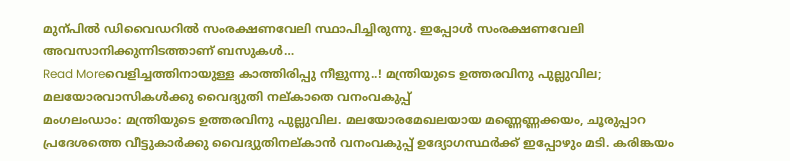മുന്പിൽ ഡിവൈഡറിൽ സംരക്ഷണവേലി സ്ഥാപിച്ചിരുന്നു. ഇപ്പോൾ സംരക്ഷണവേലി അവസാനിക്കുന്നിടത്താണ് ബസുകൾ…
Read Moreവെളിച്ചത്തിനായുള്ള കാത്തിരിപ്പു നീളുന്നു..! മന്ത്രിയുടെ ഉത്തരവിനു പുല്ലുവില; മലയോരവാസികൾക്കു വൈദ്യുതി നല്കാതെ വനംവകുപ്പ്
മംഗലംഡാം: മന്ത്രിയുടെ ഉത്തരവിനു പുല്ലുവില. മലയോരമേഖലയായ മണ്ണെണ്ണക്കയം, ചൂരുപ്പാറ പ്രദേശത്തെ വീട്ടുകാർക്കു വൈദ്യുതിനല്കാൻ വനംവകുപ്പ് ഉദ്യോഗസ്ഥർക്ക് ഇപ്പോഴും മടി. കരിങ്കയം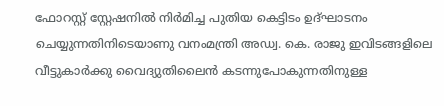ഫോറസ്റ്റ് സ്റ്റേഷനിൽ നിർമിച്ച പുതിയ കെട്ടിടം ഉദ്ഘാടനം ചെയ്യുന്നതിനിടെയാണു വനംമന്ത്രി അഡ്വ. കെ. രാജു ഇവിടങ്ങളിലെ വീട്ടുകാർക്കു വൈദ്യുതിലൈൻ കടന്നുപോകുന്നതിനുള്ള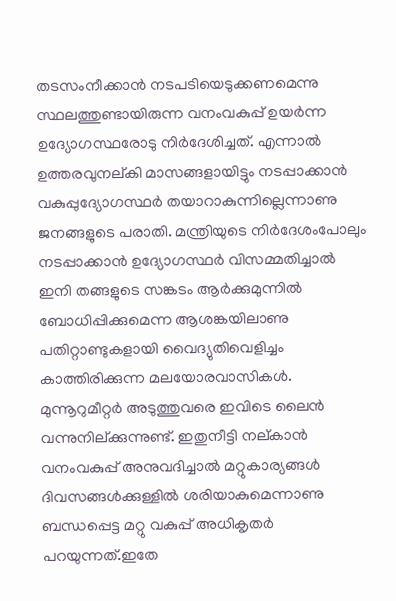തടസംനീക്കാൻ നടപടിയെടുക്കണമെന്നു സ്ഥലത്തുണ്ടായിരുന്ന വനംവകുപ്പ് ഉയർന്ന ഉദ്യോഗസ്ഥരോടു നിർദേശിച്ചത്. എന്നാൽ ഉത്തരവുനല്കി മാസങ്ങളായിട്ടും നടപ്പാക്കാൻ വകുപ്പുദ്യോഗസ്ഥർ തയാറാകുന്നില്ലെന്നാണു ജനങ്ങളുടെ പരാതി. മന്ത്രിയുടെ നിർദേശംപോലും നടപ്പാക്കാൻ ഉദ്യോഗസ്ഥർ വിസമ്മതിച്ചാൽ ഇനി തങ്ങളുടെ സങ്കടം ആർക്കുമുന്നിൽ ബോധിപ്പിക്കുമെന്ന ആശങ്കയിലാണു പതിറ്റാണ്ടുകളായി വൈദ്യുതിവെളിച്ചം കാത്തിരിക്കുന്ന മലയോരവാസികൾ. മുന്നൂറുമീറ്റർ അടുത്തുവരെ ഇവിടെ ലൈൻ വന്നുനില്ക്കുന്നുണ്ട്. ഇതുനീട്ടി നല്കാൻ വനംവകുപ്പ് അനുവദിച്ചാൽ മറ്റുകാര്യങ്ങൾ ദിവസങ്ങൾക്കുള്ളിൽ ശരിയാകുമെന്നാണു ബന്ധപ്പെട്ട മറ്റു വകുപ്പ് അധികൃതർ പറയുന്നത്.ഇതേ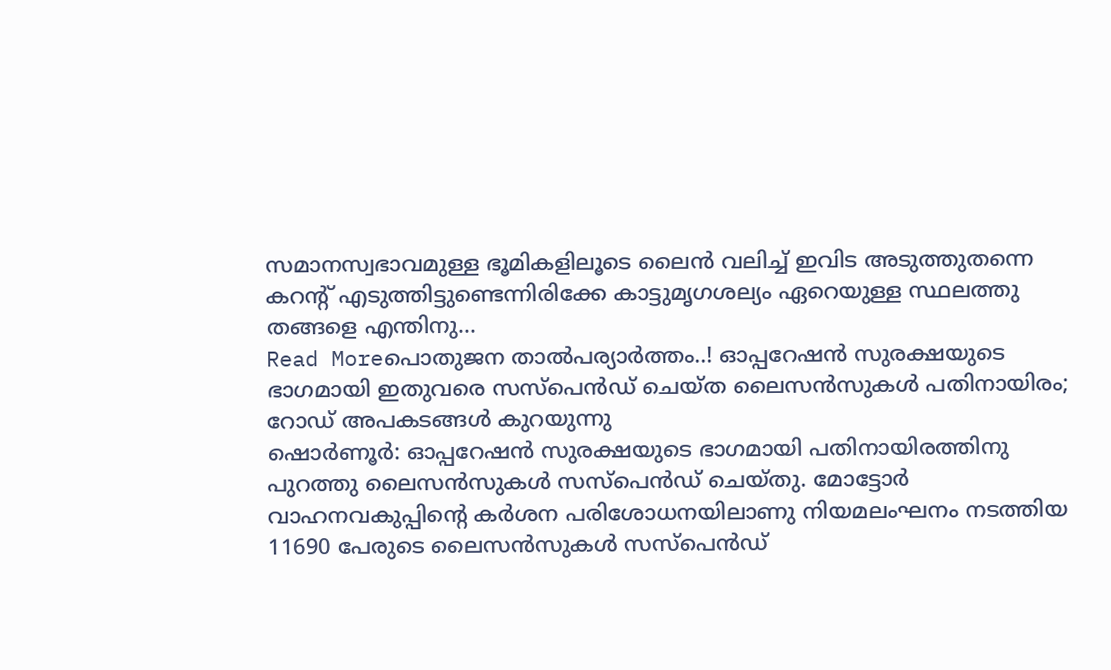സമാനസ്വഭാവമുള്ള ഭൂമികളിലൂടെ ലൈൻ വലിച്ച് ഇവിട അടുത്തുതന്നെ കറന്റ് എടുത്തിട്ടുണ്ടെന്നിരിക്കേ കാട്ടുമൃഗശല്യം ഏറെയുള്ള സ്ഥലത്തു തങ്ങളെ എന്തിനു…
Read Moreപൊതുജന താൽപര്യാർത്തം..! ഓപ്പറേഷൻ സുരക്ഷയുടെ ഭാഗമായി ഇതുവരെ സസ്പെൻഡ് ചെയ്ത ലൈസൻസുകൾ പതിനായിരം; റോഡ് അപകടങ്ങൾ കുറയുന്നു
ഷൊർണൂർ: ഓപ്പറേഷൻ സുരക്ഷയുടെ ഭാഗമായി പതിനായിരത്തിനു പുറത്തു ലൈസൻസുകൾ സസ്പെൻഡ് ചെയ്തു. മോട്ടോർ വാഹനവകുപ്പിന്റെ കർശന പരിശോധനയിലാണു നിയമലംഘനം നടത്തിയ 11690 പേരുടെ ലൈസൻസുകൾ സസ്പെൻഡ്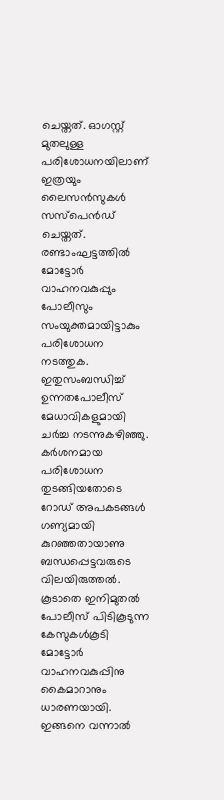ചെയ്തത്. ഓഗസ്റ്റ് മുതലുള്ള പരിശോധനയിലാണ് ഇത്രയും ലൈസൻസുകൾ സസ്പെൻഡ് ചെയ്തത്. രണ്ടാംഘട്ടത്തിൽ മോട്ടോർ വാഹനവകുപ്പും പോലീസും സംയുക്തമായിട്ടാകും പരിശോധന നടത്തുക. ഇതുസംബന്ധിച്ച് ഉന്നതപോലീസ് മേധാവികളുമായി ചർച്ച നടന്നുകഴിഞ്ഞു. കർശനമായ പരിശോധന തുടങ്ങിയതോടെ റോഡ് അപകടങ്ങൾ ഗണ്യമായി കുറഞ്ഞതായാണു ബന്ധപ്പെട്ടവരുടെ വിലയിരുത്തൽ. കൂടാതെ ഇനിമുതൽ പോലീസ് പിടികൂടുന്ന കേസുകൾകൂടി മോട്ടോർ വാഹനവകുപ്പിനു കൈമാറാനും ധാരണയായി. ഇങ്ങനെ വന്നാൽ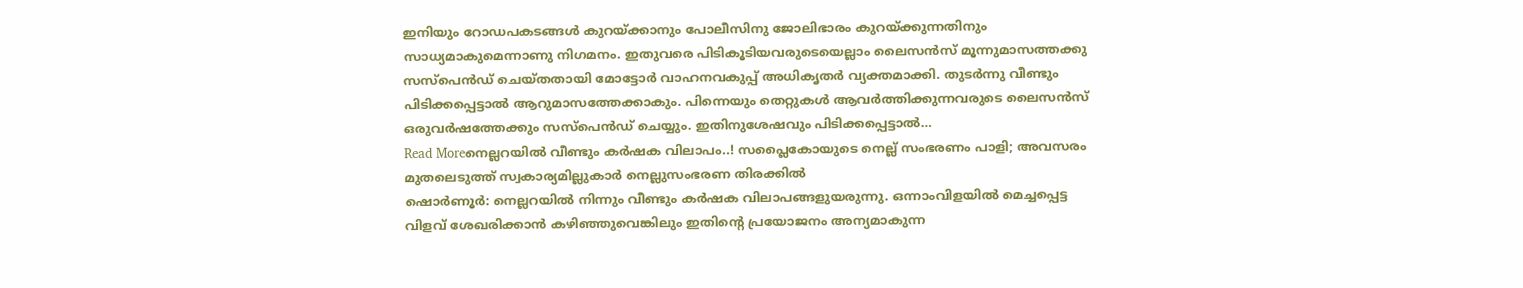ഇനിയും റോഡപകടങ്ങൾ കുറയ്ക്കാനും പോലീസിനു ജോലിഭാരം കുറയ്ക്കുന്നതിനും സാധ്യമാകുമെന്നാണു നിഗമനം. ഇതുവരെ പിടികൂടിയവരുടെയെല്ലാം ലൈസൻസ് മൂന്നുമാസത്തക്കു സസ്പെൻഡ് ചെയ്തതായി മോട്ടോർ വാഹനവകുപ്പ് അധികൃതർ വ്യക്തമാക്കി. തുടർന്നു വീണ്ടും പിടിക്കപ്പെട്ടാൽ ആറുമാസത്തേക്കാകും. പിന്നെയും തെറ്റുകൾ ആവർത്തിക്കുന്നവരുടെ ലൈസൻസ് ഒരുവർഷത്തേക്കും സസ്പെൻഡ് ചെയ്യും. ഇതിനുശേഷവും പിടിക്കപ്പെട്ടാൽ…
Read Moreനെല്ലറയിൽ വീണ്ടും കർഷക വിലാപം..! സപ്ലൈകോയുടെ നെല്ല് സംഭരണം പാളി; അവസരം മുതലെടുത്ത് സ്വകാര്യമില്ലുകാർ നെല്ലുസംഭരണ തിരക്കിൽ
ഷൊർണൂർ: നെല്ലറയിൽ നിന്നും വീണ്ടും കർഷക വിലാപങ്ങളുയരുന്നു. ഒന്നാംവിളയിൽ മെച്ചപ്പെട്ട വിളവ് ശേഖരിക്കാൻ കഴിഞ്ഞുവെങ്കിലും ഇതിന്റെ പ്രയോജനം അന്യമാകുന്ന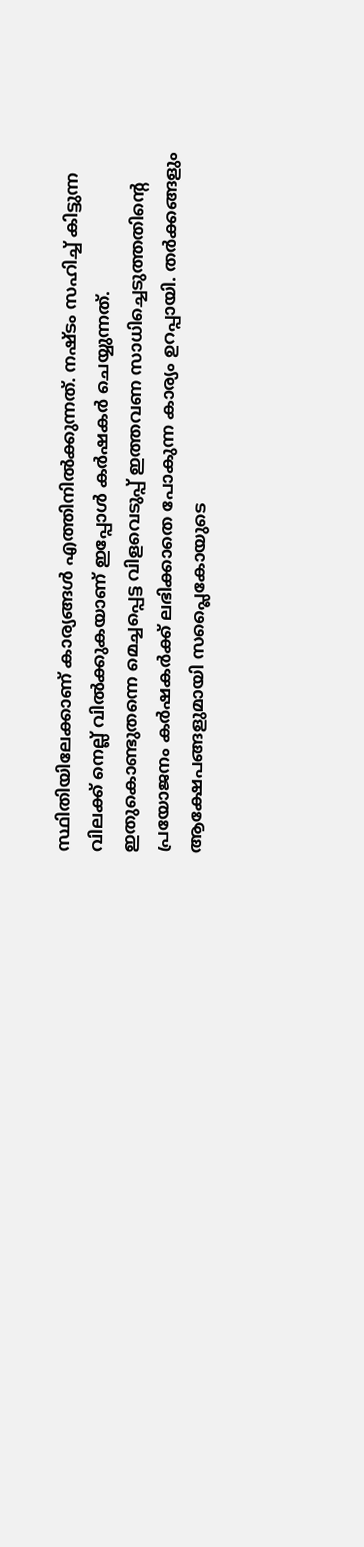സ്ഥിതിയിലേക്കാണ് കാര്യങ്ങൾ എത്തിനിൽക്കുന്നത്. നഷ്ടം സഹിച്ച് കിട്ടുന്ന വിലക്ക് നെല്ല് വിൽക്കുകയാണ് ഇപ്പോൾ കർഷകർ ചെയ്യുന്നത്. ഇതുകൊണ്ടുതന്നെ മെച്ചപ്പെട്ട വിളവെടുപ്പ് ഇത്തവണ സാധിച്ചെടുത്തതിന്റെ പ്രയോജനം കർഷകർക്ക് ലഭിക്കാതെ പോകുന്ന കാര്യം ഉറപ്പായി. തർക്കങ്ങളും ആക്ഷേപങ്ങളുമായി സപ്ലൈകോയുടെ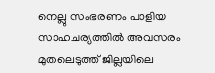നെല്ലു സംഭരണം പാളിയ സാഹചര്യത്തിൽ അവസരം മുതലെടുത്ത് ജില്ലയിലെ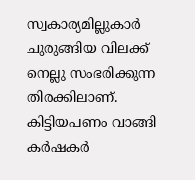സ്വകാര്യമില്ലുകാർ ചുരുങ്ങിയ വിലക്ക് നെല്ലു സംഭരിക്കുന്ന തിരക്കിലാണ്. കിട്ടിയപണം വാങ്ങി കർഷകർ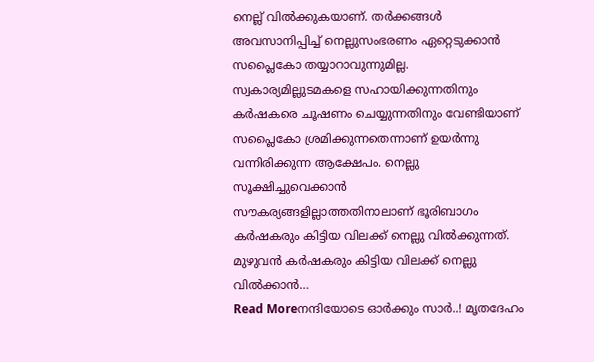നെല്ല് വിൽക്കുകയാണ്. തർക്കങ്ങൾ അവസാനിപ്പിച്ച് നെല്ലുസംഭരണം ഏറ്റെടുക്കാൻ സപ്ലൈകോ തയ്യാറാവുന്നുമില്ല. സ്വകാര്യമില്ലുടമകളെ സഹായിക്കുന്നതിനും കർഷകരെ ചൂഷണം ചെയ്യുന്നതിനും വേണ്ടിയാണ് സപ്ലൈകോ ശ്രമിക്കുന്നതെന്നാണ് ഉയർന്നു വന്നിരിക്കുന്ന ആക്ഷേപം. നെല്ലു സൂക്ഷിച്ചുവെക്കാൻ സൗകര്യങ്ങളില്ലാത്തതിനാലാണ് ഭൂരിബാഗം കർഷകരും കിട്ടിയ വിലക്ക് നെല്ലു വിൽക്കുന്നത്. മുഴുവൻ കർഷകരും കിട്ടിയ വിലക്ക് നെല്ലു വിൽക്കാൻ…
Read Moreനന്ദിയോടെ ഓർക്കും സാർ..! മൃതദേഹം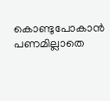കൊണ്ടുപോകാൻ പണമില്ലാതെ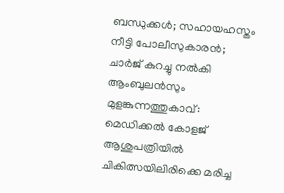ബന്ധുക്കൾ; സഹായഹസ്തം നീട്ടി പോലീസുകാരൻ; ചാർജ് കുറച്ചു നൽകി ആംബുലൻസും
മുളങ്കുന്നത്തുകാവ്: മെഡിക്കൽ കോളജ് ആശുപത്രിയിൽ ചികിത്സയിലിരിക്കെ മരിച്ച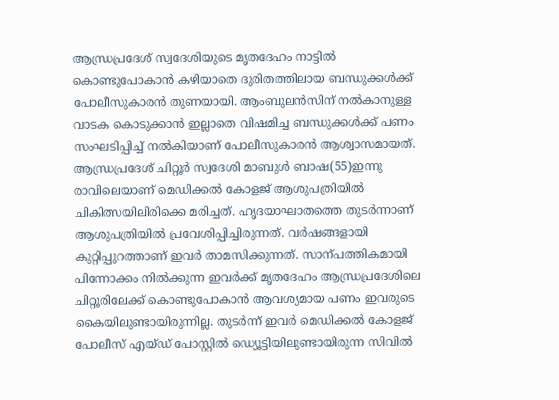ആന്ധ്രപ്രദേശ് സ്വദേശിയുടെ മൃതദേഹം നാട്ടിൽ കൊണ്ടുപോകാൻ കഴിയാതെ ദുരിതത്തിലായ ബന്ധുക്കൾക്ക് പോലീസുകാരൻ തുണയായി. ആംബുലൻസിന് നൽകാനുള്ള വാടക കൊടുക്കാൻ ഇല്ലാതെ വിഷമിച്ച ബന്ധുക്കൾക്ക് പണം സംഘടിപ്പിച്ച് നൽകിയാണ് പോലീസുകാരൻ ആശ്വാസമായത്. ആന്ധ്രപ്രദേശ് ചിറ്റൂർ സ്വദേശി മാബുൾ ബാഷ(55)ഇന്നു രാവിലെയാണ് മെഡിക്കൽ കോളജ് ആശുപത്രിയിൽ ചികിത്സയിലിരിക്കെ മരിച്ചത്. ഹൃദയാഘാതത്തെ തുടർന്നാണ് ആശുപത്രിയിൽ പ്രവേശിപ്പിച്ചിരുന്നത്. വർഷങ്ങളായി കുറ്റിപ്പുറത്താണ് ഇവർ താമസിക്കുന്നത്. സാന്പത്തികമായി പിന്നോക്കം നിൽക്കുന്ന ഇവർക്ക് മൃതദേഹം ആന്ധ്രപ്രദേശിലെ ചിറ്റൂരിലേക്ക് കൊണ്ടുപോകാൻ ആവശ്യമായ പണം ഇവരുടെ കൈയിലുണ്ടായിരുന്നില്ല. തുടർന്ന് ഇവർ മെഡിക്കൽ കോളജ് പോലീസ് എയ്ഡ് പോസ്റ്റിൽ ഡ്യെൂട്ടിയിലുണ്ടായിരുന്ന സിവിൽ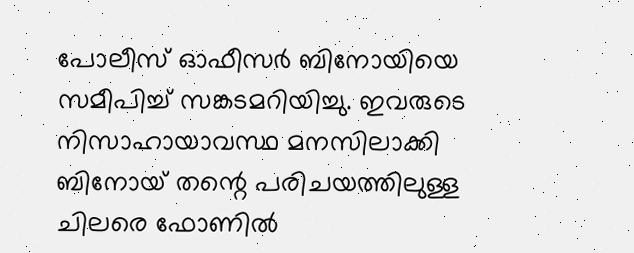പോലീസ് ഓഫീസർ ബിനോയിയെ സമീപിച്ച് സങ്കടമറിയിച്ചു. ഇവരുടെ നിസാഹായാവസ്ഥ മനസിലാക്കി ബിനോയ് തന്റെ പരിചയത്തിലുള്ള ചിലരെ ഫോണിൽ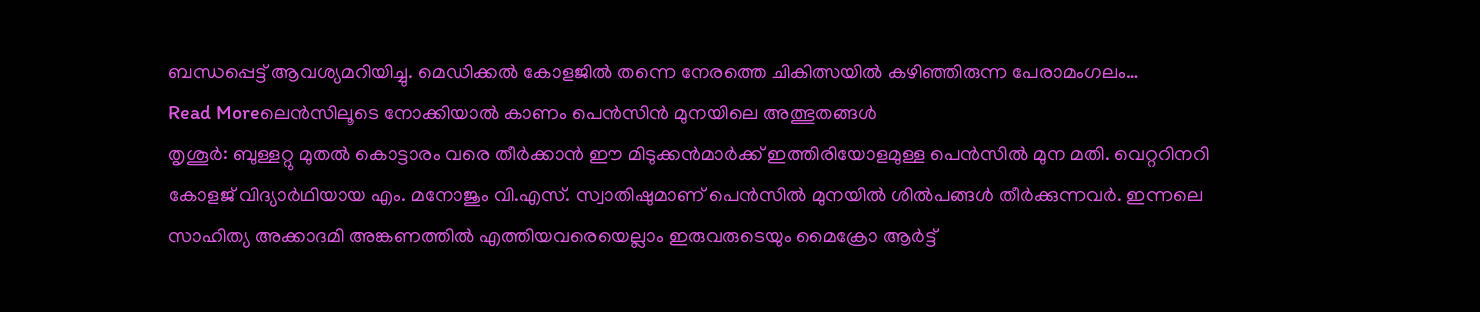ബന്ധപ്പെട്ട് ആവശ്യമറിയിച്ചു. മെഡിക്കൽ കോളജിൽ തന്നെ നേരത്തെ ചികിത്സയിൽ കഴിഞ്ഞിരുന്ന പേരാമംഗലം…
Read Moreലെൻസിലൂടെ നോക്കിയാൽ കാണം പെൻസിൻ മുനയിലെ അത്ഭുതങ്ങൾ
തൃശൂർ: ബുള്ളറ്റു മുതൽ കൊട്ടാരം വരെ തീർക്കാൻ ഈ മിടുക്കൻമാർക്ക് ഇത്തിരിയോളമുള്ള പെൻസിൽ മുന മതി. വെറ്ററിനറി കോളജ് വിദ്യാർഥിയായ എം. മനോജും വി.എസ്. സ്വാതിഷുമാണ് പെൻസിൽ മുനയിൽ ശിൽപങ്ങൾ തീർക്കുന്നവർ. ഇന്നലെ സാഹിത്യ അക്കാദമി അങ്കണത്തിൽ എത്തിയവരെയെല്ലാം ഇരുവരുടെയും മൈക്രോ ആർട്ട്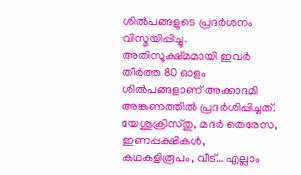ശിൽപങ്ങളുടെ പ്രദർശനം വിസ്മയിപ്പിച്ചു. അതിസൂക്ഷ്മമായി ഇവർ തീർത്ത 80 ഓളം ശിൽപങ്ങളാണ് അക്കാദമി അങ്കണത്തിൽ പ്രദർശിപ്പിച്ചത്. യേശുക്രിസ്തു, മദർ തെരേസ, ഇണപ്പക്ഷികൾ, കഥകളിരൂപം, വീട്… എല്ലാം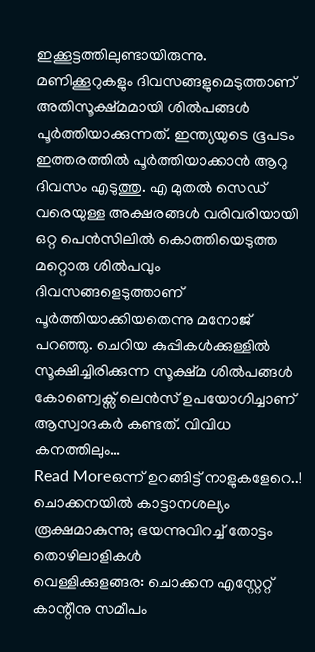ഇക്കൂട്ടത്തിലുണ്ടായിരുന്നു. മണിക്കൂറുകളും ദിവസങ്ങളുമെടുത്താണ് അതിസൂക്ഷ്മമായി ശിൽപങ്ങൾ പൂർത്തിയാക്കുന്നത്. ഇന്ത്യയുടെ ഭൂപടം ഇത്തരത്തിൽ പൂർത്തിയാക്കാൻ ആറു ദിവസം എടുത്തു. എ മുതൽ സെഡ് വരെയുള്ള അക്ഷരങ്ങൾ വരിവരിയായി ഒറ്റ പെൻസിലിൽ കൊത്തിയെടുത്ത മറ്റൊരു ശിൽപവും ദിവസങ്ങളെടുത്താണ് പൂർത്തിയാക്കിയതെന്നു മനോജ് പറഞ്ഞു. ചെറിയ കുപ്പികൾക്കുള്ളിൽ സൂക്ഷിച്ചിരിക്കുന്ന സൂക്ഷ്മ ശിൽപങ്ങൾ കോണ്വെക്സ് ലെൻസ് ഉപയോഗിച്ചാണ് ആസ്വാദകർ കണ്ടത്. വിവിധ കനത്തിലും…
Read Moreഒന്ന് ഉറങ്ങിട്ട് നാളുകളേറെ..! ചൊക്കനയിൽ കാട്ടാനശല്യം രൂക്ഷമാകുന്നു; ഭയന്നുവിറച്ച് തോട്ടം തൊഴിലാളികൾ
വെള്ളിക്കുളങ്ങര: ചൊക്കന എസ്റ്റേറ്റ് കാന്റീനു സമീപം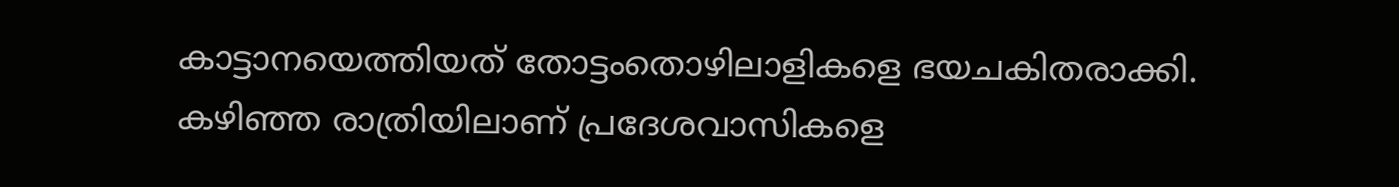കാട്ടാനയെത്തിയത് തോട്ടംതൊഴിലാളികളെ ഭയചകിതരാക്കി. കഴിഞ്ഞ രാത്രിയിലാണ് പ്രദേശവാസികളെ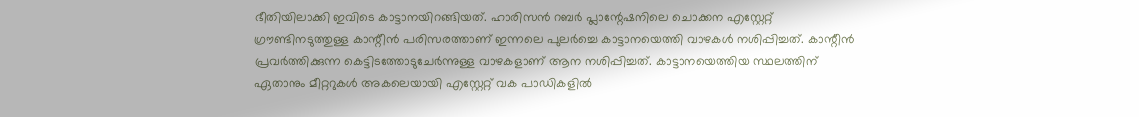ഭീതിയിലാക്കി ഇവിടെ കാട്ടാനയിറങ്ങിയത്. ഹാരിസൻ റബർ പ്ലാന്റേഷനിലെ ചൊക്കന എസ്റ്റേറ്റ് ഗ്രൗണ്ടിനടുത്തുള്ള കാന്റീൻ പരിസരത്താണ് ഇന്നലെ പുലർച്ചെ കാട്ടാനയെത്തി വാഴകൾ നശിപ്പിച്ചത്. കാന്റീൻ പ്രവർത്തിക്കുന്ന കെട്ടിടത്തോടുചേർന്നുള്ള വാഴകളാണ് ആന നശിപ്പിച്ചത്. കാട്ടാനയെത്തിയ സ്ഥലത്തിന് ഏതാനും മീറ്ററുകൾ അകലെയായി എസ്റ്റേറ്റ് വക പാഡികളിൽ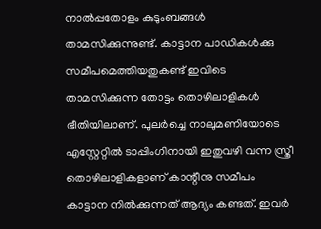നാൽപ്പതോളം കുടുംബങ്ങൾ താമസിക്കുന്നുണ്ട്. കാട്ടാന പാഡികൾക്കു സമീപമെത്തിയതുകണ്ട് ഇവിടെ താമസിക്കുന്ന തോട്ടം തൊഴിലാളികൾ ഭീതിയിലാണ്. പുലർച്ചെ നാലുമണിയോടെ എസ്റ്റേറ്റിൽ ടാപ്പിംഗിനായി ഇതുവഴി വന്ന സ്ത്രീ തൊഴിലാളികളാണ് കാന്റീനു സമീപം കാട്ടാന നിൽക്കുന്നത് ആദ്യം കണ്ടത്. ഇവർ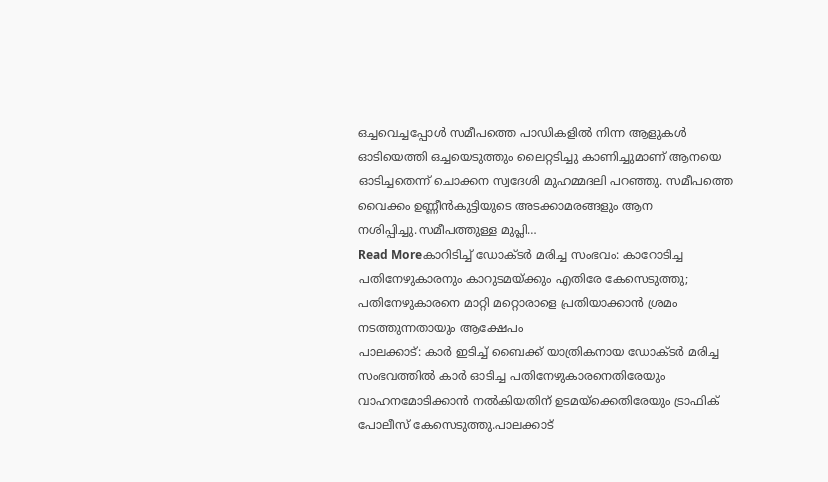ഒച്ചവെച്ചപ്പോൾ സമീപത്തെ പാഡികളിൽ നിന്ന ആളുകൾ ഓടിയെത്തി ഒച്ചയെടുത്തും ലൈറ്റടിച്ചു കാണിച്ചുമാണ് ആനയെ ഓടിച്ചതെന്ന് ചൊക്കന സ്വദേശി മുഹമ്മദലി പറഞ്ഞു. സമീപത്തെ വൈക്കം ഉണ്ണീൻകുട്ടിയുടെ അടക്കാമരങ്ങളും ആന നശിപ്പിച്ചു.സമീപത്തുള്ള മുപ്ലി…
Read Moreകാറിടിച്ച് ഡോക്ടർ മരിച്ച സംഭവം: കാറോടിച്ച പതിനേഴുകാരനും കാറുടമയ്ക്കും എതിരേ കേസെടുത്തു; പതിനേഴുകാരനെ മാറ്റി മറ്റൊരാളെ പ്രതിയാക്കാൻ ശ്രമം നടത്തുന്നതായും ആക്ഷേപം
പാലക്കാട്: കാർ ഇടിച്ച് ബൈക്ക് യാത്രികനായ ഡോക്ടർ മരിച്ച സംഭവത്തിൽ കാർ ഓടിച്ച പതിനേഴുകാരനെതിരേയും വാഹനമോടിക്കാൻ നൽകിയതിന് ഉടമയ്ക്കെതിരേയും ട്രാഫിക് പോലീസ് കേസെടുത്തു.പാലക്കാട്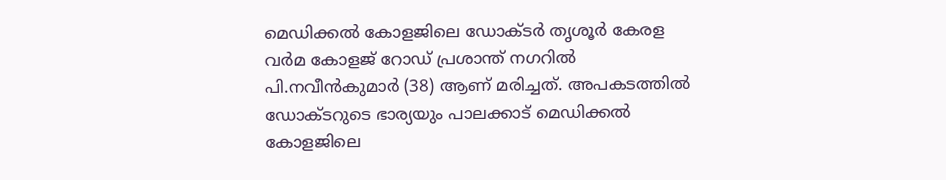മെഡിക്കൽ കോളജിലെ ഡോക്ടർ തൃശൂർ കേരള വർമ കോളജ് റോഡ് പ്രശാന്ത് നഗറിൽ പി.നവീൻകുമാർ (38) ആണ് മരിച്ചത്. അപകടത്തിൽ ഡോക്ടറുടെ ഭാര്യയും പാലക്കാട് മെഡിക്കൽ കോളജിലെ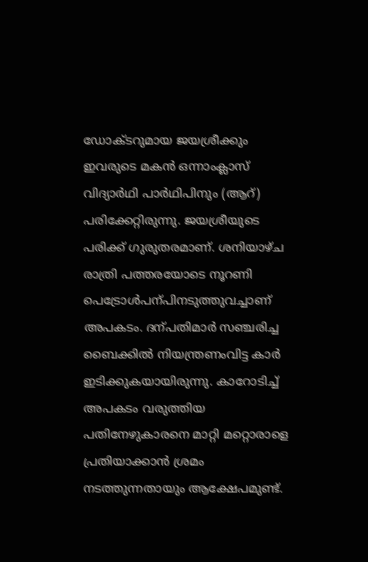ഡോക്ടറുമായ ജയശ്രീക്കും ഇവരുടെ മകൻ ഒന്നാംക്ലാസ് വിദ്യാർഥി പാർഥിപിനും (ആറ്) പരിക്കേറ്റിരുന്നു. ജയശ്രീയുടെ പരിക്ക് ഗുരുതരമാണ്. ശനിയാഴ്ച രാത്രി പത്തരയോടെ നൂറണി പെട്രോൾപന്പിനടുത്തുവച്ചാണ് അപകടം. ദന്പതിമാർ സഞ്ചരിച്ച ബൈക്കിൽ നിയന്ത്രണംവിട്ട കാർ ഇടിക്കുകയായിരുന്നു. കാറോടിച്ച് അപകടം വരുത്തിയ പതിനേഴുകാരനെ മാറ്റി മറ്റൊരാളെ പ്രതിയാക്കാൻ ശ്രമം നടത്തുന്നതായും ആക്ഷേപമുണ്ട്.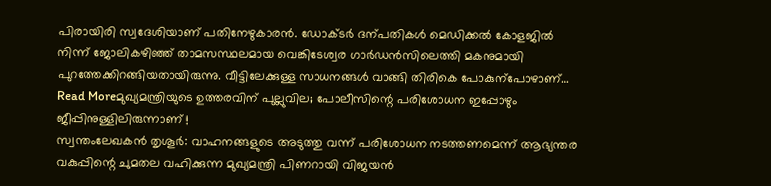പിരായിരി സ്വദേശിയാണ് പതിനേഴുകാരൻ. ഡോക്ടർ ദന്പതികൾ മെഡിക്കൽ കോളജിൽ നിന്ന് ജോലികഴിഞ്ഞ് താമസസ്ഥലമായ വെങ്കിടേശ്വര ഗാർഡൻസിലെത്തി മകനുമായി പുറത്തേക്കിറങ്ങിയതായിരുന്നു. വീട്ടിലേക്കുള്ള സാധനങ്ങൾ വാങ്ങി തിരികെ പോകുന്പോഴാണ്…
Read Moreമുഖ്യമന്ത്രിയുടെ ഉത്തരവിന് പുല്ലുവില; പോലീസിന്റെ പരിശോധന ഇപ്പോഴും ജീപ്പിനുള്ളിലിരുന്നാണ് !
സ്വന്തംലേഖകൻ തൃശൂർ: വാഹനങ്ങളുടെ അടുത്തു വന്ന് പരിശോധന നടത്തണമെന്ന് ആഭ്യന്തര വകുപ്പിന്റെ ചുമതല വഹിക്കുന്ന മുഖ്യമന്ത്രി പിണറായി വിജയൻ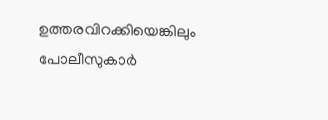ഉത്തരവിറക്കിയെങ്കിലും പോലീസുകാർ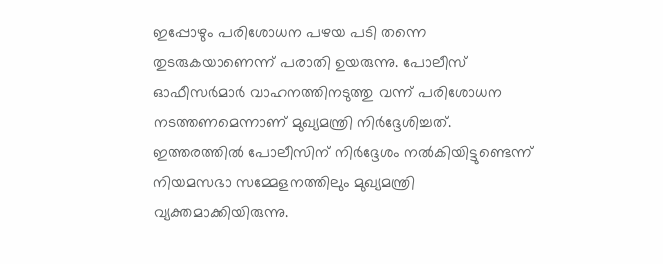ഇപ്പോഴും പരിശോധന പഴയ പടി തന്നെ തുടരുകയാണെന്ന് പരാതി ഉയരുന്നു. പോലീസ് ഓഫീസർമാർ വാഹനത്തിനടുത്തു വന്ന് പരിശോധന നടത്തണമെന്നാണ് മുഖ്യമന്ത്രി നിർദ്ദേശിച്ചത്. ഇത്തരത്തിൽ പോലീസിന് നിർദ്ദേശം നൽകിയിട്ടുണ്ടെന്ന് നിയമസഭാ സമ്മേളനത്തിലും മുഖ്യമന്ത്രി വ്യക്തമാക്കിയിരുന്നു.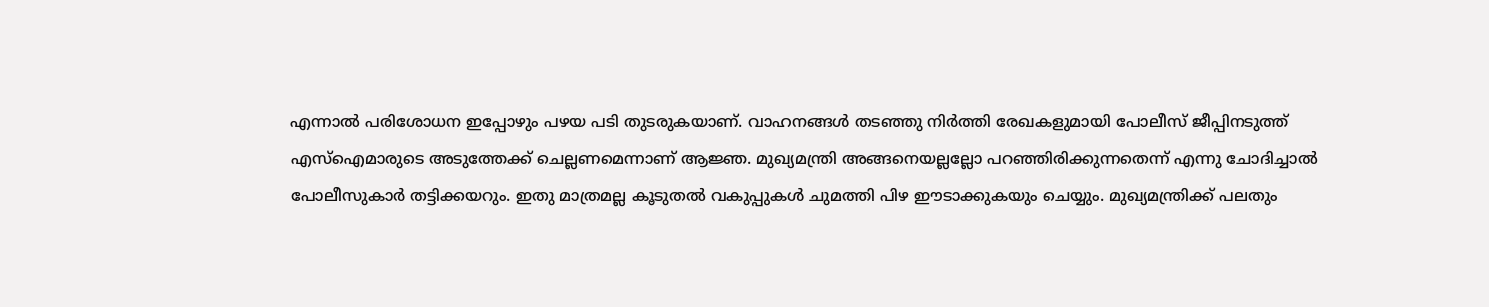എന്നാൽ പരിശോധന ഇപ്പോഴും പഴയ പടി തുടരുകയാണ്. വാഹനങ്ങൾ തടഞ്ഞു നിർത്തി രേഖകളുമായി പോലീസ് ജീപ്പിനടുത്ത് എസ്ഐമാരുടെ അടുത്തേക്ക് ചെല്ലണമെന്നാണ് ആജ്ഞ. മുഖ്യമന്ത്രി അങ്ങനെയല്ലല്ലോ പറഞ്ഞിരിക്കുന്നതെന്ന് എന്നു ചോദിച്ചാൽ പോലീസുകാർ തട്ടിക്കയറും. ഇതു മാത്രമല്ല കൂടുതൽ വകുപ്പുകൾ ചുമത്തി പിഴ ഈടാക്കുകയും ചെയ്യും. മുഖ്യമന്ത്രിക്ക് പലതും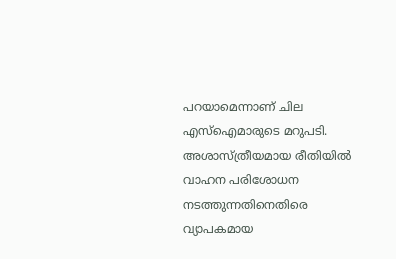പറയാമെന്നാണ് ചില എസ്ഐമാരുടെ മറുപടി. അശാസ്ത്രീയമായ രീതിയിൽ വാഹന പരിശോധന നടത്തുന്നതിനെതിരെ വ്യാപകമായ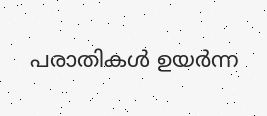പരാതികൾ ഉയർന്ന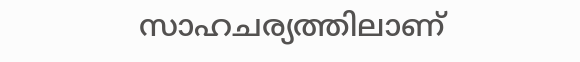സാഹചര്യത്തിലാണ്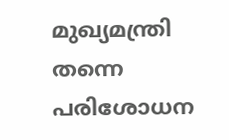മുഖ്യമന്ത്രി തന്നെ പരിശോധന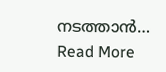നടത്താൻ…
Read More